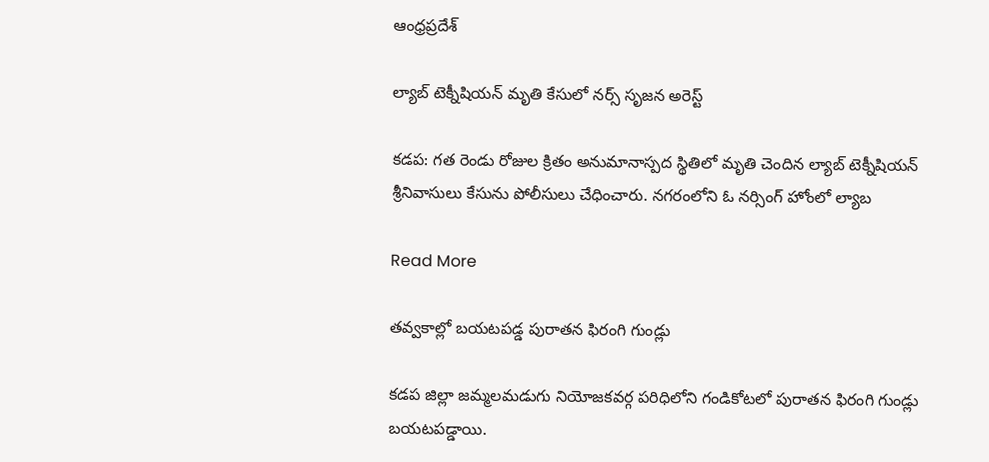ఆంధ్రప్రదేశ్

ల్యాబ్ టెక్నీషియన్ మృతి కేసులో నర్స్ సృజన అరెస్ట్

కడప: గత రెండు రోజుల క్రితం అనుమానాస్పద స్థితిలో మృతి చెందిన ల్యాబ్ టెక్నీషియన్ శ్రీనివాసులు కేసును పోలీసులు చేధించారు. నగరంలోని ఓ నర్సింగ్ హోంలో ల్యాబ

Read More

తవ్వకాల్లో బయటపడ్డ పురాతన ఫిరంగి గుండ్లు

కడప జిల్లా జమ్మలమడుగు నియోజకవర్గ పరిధిలోని గండికోటలో పురాతన ఫిరంగి గుండ్లు బయటపడ్డాయి.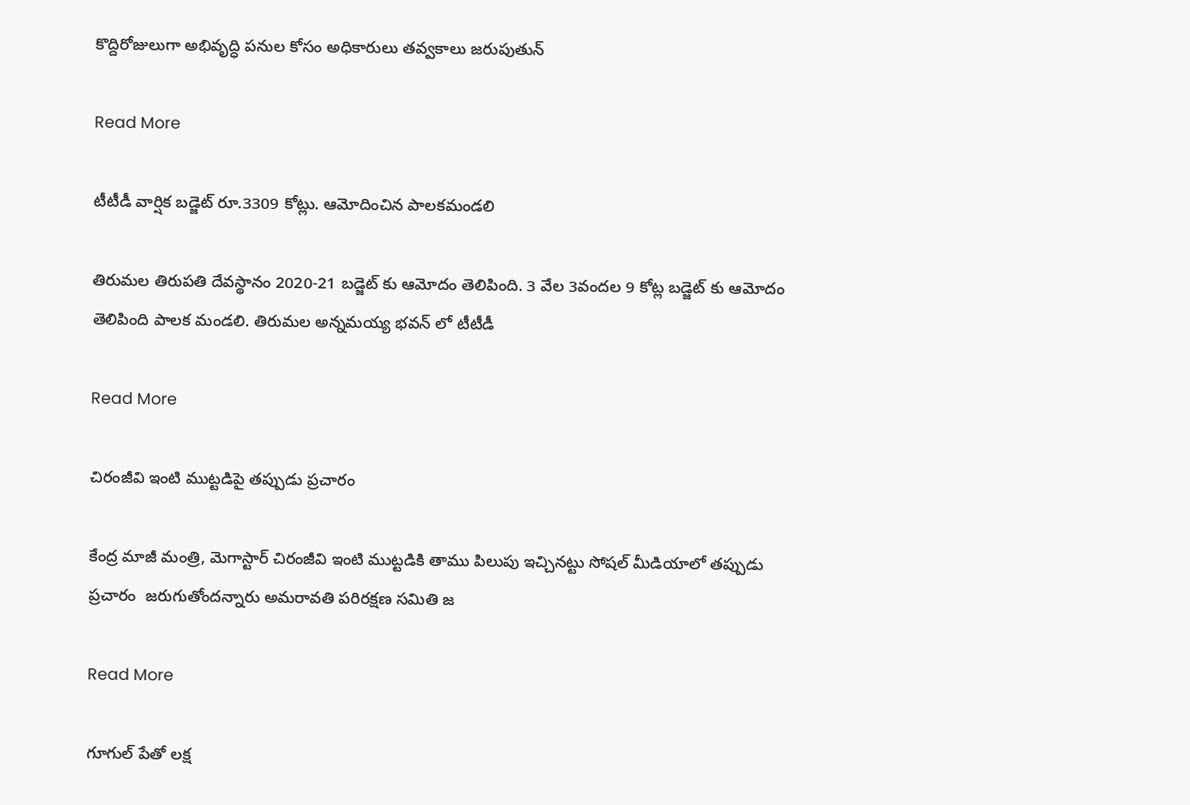కొద్దిరోజులుగా అభివృద్ధి పనుల కోసం అధికారులు తవ్వకాలు జరుపుతున్

Read More

టీటీడీ వార్షిక బడ్జెట్ రూ.3309 కోట్లు. ఆమోదించిన పాలకమండలి

తిరుమల తిరుపతి దేవస్థానం 2020-21 బడ్జెట్ కు ఆమోదం తెలిపింది. 3 వేల 3వందల 9 కోట్ల బడ్జెట్ కు ఆమోదం తెలిపింది పాలక మండలి. తిరుమల అన్నమయ్య భవన్ లో టీటీడీ

Read More

చిరంజీవి ఇంటి ముట్టడిపై తప్పుడు ప్రచారం

కేంద్ర మాజీ మంత్రి, మెగాస్టార్ చిరంజీవి ఇంటి ముట్టడికి తాము పిలుపు ఇచ్చినట్టు సోషల్ మీడియాలో తప్పుడు ప్రచారం  జరుగుతోందన్నారు అమరావతి పరిరక్షణ సమితి జ

Read More

గూగుల్ పేతో లక్ష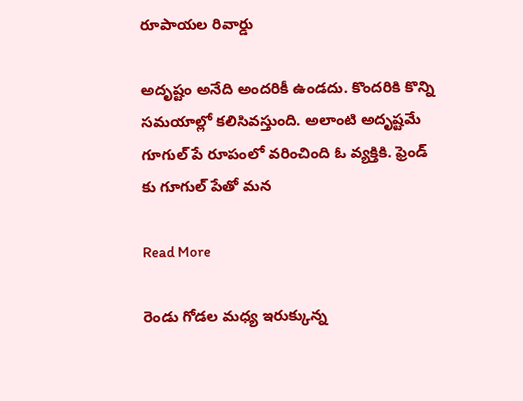రూపాయల రివార్డు

అదృష్టం అనేది అందరికీ ఉండదు. కొందరికి కొన్ని సమయాల్లో కలిసివస్తుంది. అలాంటి అదృష్టమే గూగుల్ పే రూపంలో వరించింది ఓ వ్యక్తికి. ఫ్రెండ్ కు గూగుల్ పేతో మన

Read More

రెండు గోడల మధ్య ఇరుక్కున్న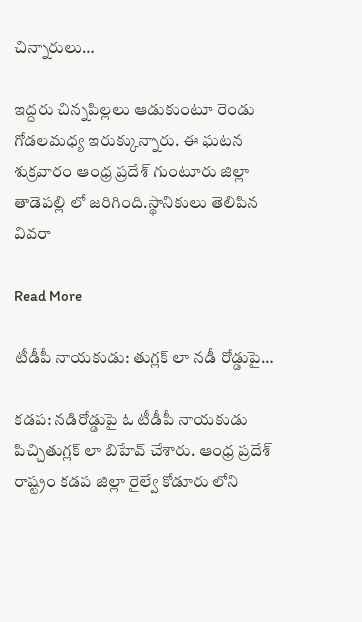చిన్నారులు…

ఇద్దరు చిన్నపిల్లలు ఆడుకుంటూ రెండు గోడలమధ్య ఇరుక్కున్నారు. ఈ ఘటన శుక్రవారం ఆంధ్ర ప్రదేశ్ గుంటూరు జిల్లా తాడెపల్లి లో జరిగింది.స్థానికులు తెలిపిన వివరా

Read More

టీడీపీ నాయకుడు: తుగ్లక్ లా నడీ రోడ్డుపై…

కడప: నడిరోడ్డుపై ఓ టీడీపీ నాయకుడు పిచ్చితుగ్లక్ లా బిహేవ్ చేశారు. ఆంధ్ర ప్రదేశ్ రాష్ట్రం కడప జిల్లా రైల్వే కోడూరు లోని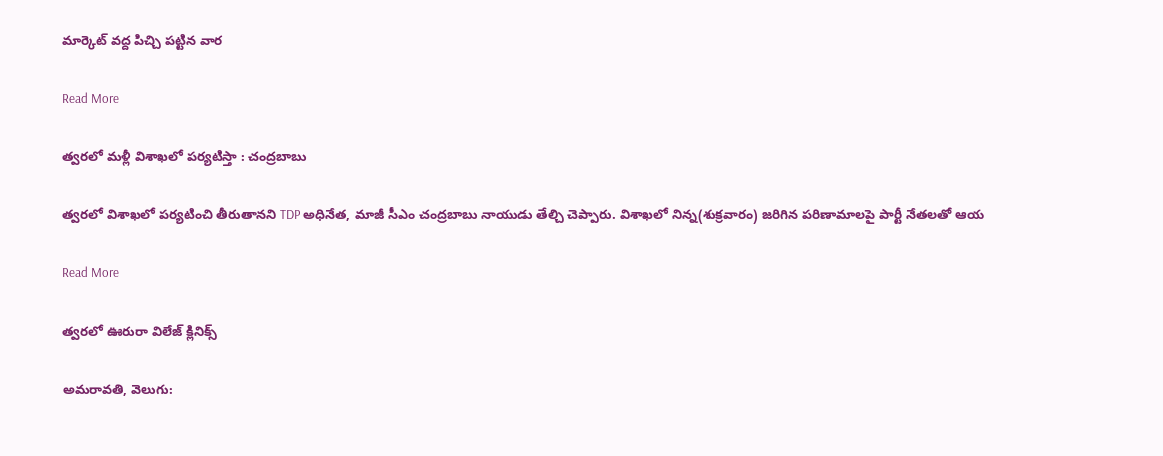మార్కెట్ వద్ద పిచ్చి పట్టిన వార

Read More

త్వరలో మళ్లీ విశాఖలో పర్యటిస్తా : చంద్రబాబు

త్వరలో విశాఖలో పర్యటించి తీరుతానని TDP అధినేత, మాజీ సీఎం చంద్రబాబు నాయుడు తేల్చి చెప్పారు. విశాఖలో నిన్న(శుక్రవారం) జరిగిన పరిణామాలపై పార్టీ నేతలతో ఆయ

Read More

త్వరలో ఊరురా విలేజ్ క్లినిక్స్

అమరావతి, వెలుగు: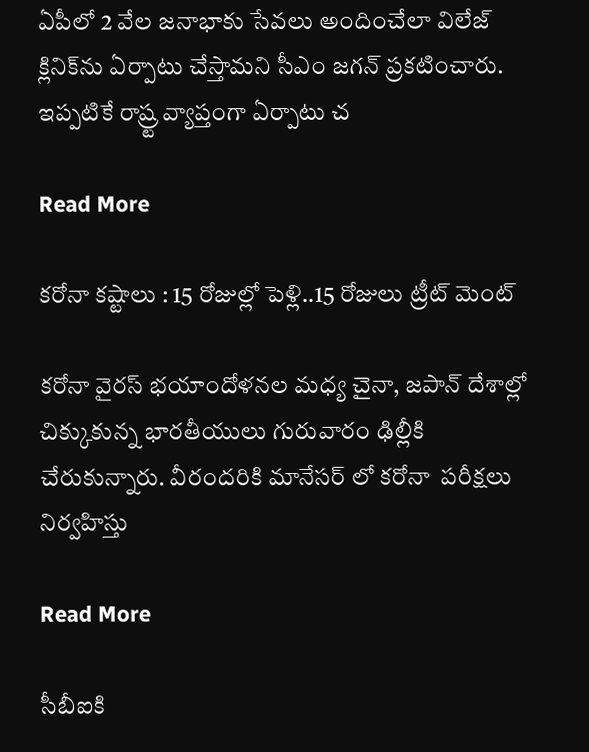ఏపీలో 2 వేల జనాభాకు సేవలు అందించేలా విలేజ్ క్లినిక్‌ను ఏర్పాటు చేస్తామని సీఎం జగన్ ప్రకటించారు. ఇప్పటికే రాష్ర్ట వ్యాప్తంగా ఏర్పాటు చ

Read More

కరోనా కష్టాలు : 15 రోజుల్లో పెళ్లి..15 రోజులు ట్రీట్ మెంట్

కరోనా వైరస్ భయాందోళనల మధ్య చైనా, జపాన్ దేశాల్లో చిక్కుకున్న భారతీయులు గురువారం ఢిల్లీకి చేరుకున్నారు. వీరందరికి మానేసర్ లో కరోనా  పరీక్షలు నిర్వహిస్తు

Read More

సీబీఐకి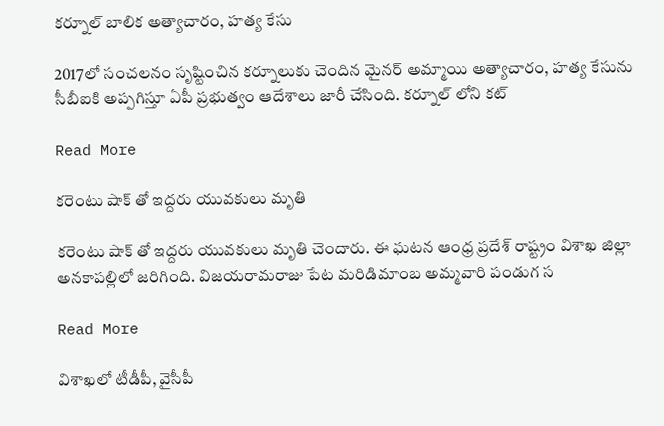కర్నూల్ బాలిక అత్యాచారం, హత్య కేసు

2017లో సంచలనం సృష్టించిన కర్నూలుకు చెందిన మైనర్ అమ్మాయి అత్యాచారం, హత్య కేసును సీబీఐకి అప్పగిస్తూ ఏపీ ప్రభుత్వం ఆదేశాలు జారీ చేసింది. కర్నూల్ లోని కట్

Read More

కరెంటు షాక్ తో ఇద్దరు యువకులు మృతి

కరెంటు షాక్ తో ఇద్దరు యువకులు మృతి చెందారు. ఈ ఘటన ఆంధ్ర ప్రదేశ్ రాష్ట్రం విశాఖ జిల్లా అనకాపల్లిలో జరిగింది. విజయరామరాజు పేట మరిడిమాంబ అమ్మవారి పండుగ స

Read More

విశాఖలో టీడీపీ, వైసీపీ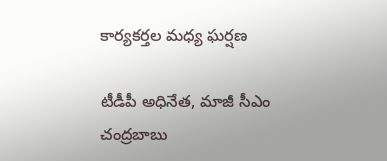కార్యకర్తల మధ్య ఘర్షణ

టీడీపీ అధినేత, మాజీ సీఎం చంద్రబాబు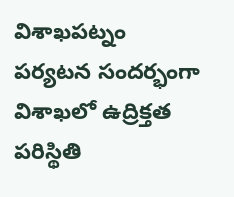విశాఖపట్నం పర్యటన సందర్భంగా విశాఖలో ఉద్రిక్తత పరిస్థితి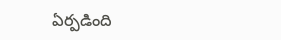ఏర్పడింది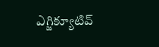ఎగ్జిక్యూటివ్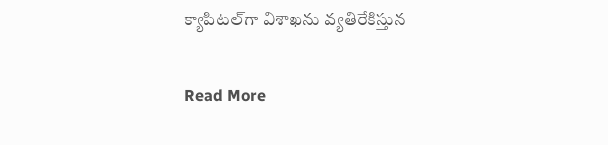క్యాపిటల్‌గా విశాఖను వ్యతిరేకిస్తున

Read More